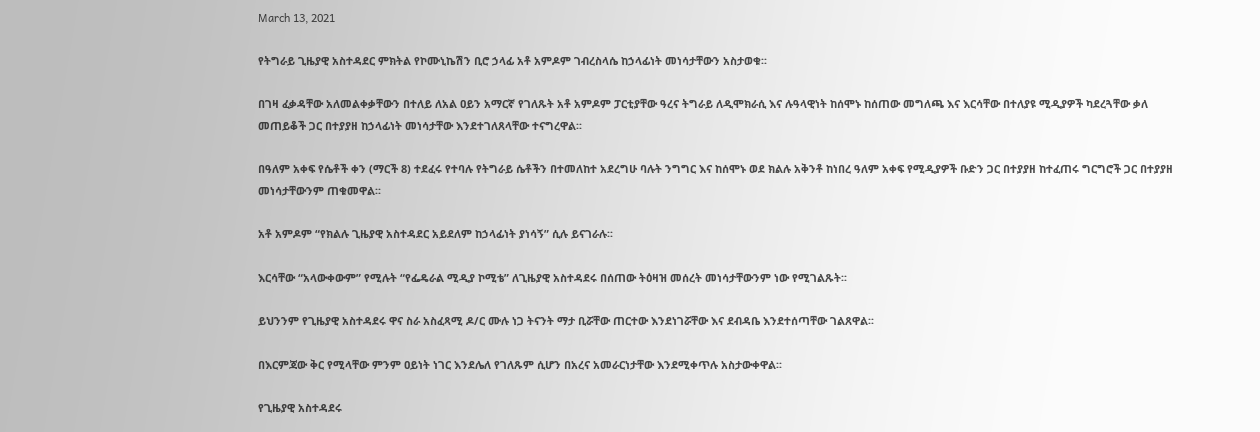March 13, 2021

የትግራይ ጊዜያዊ አስተዳደር ምክትል የኮሙኒኬሽን ቢሮ ኃላፊ አቶ አምዶም ገብረስላሴ ከኃላፊነት መነሳታቸውን አስታወቁ፡፡

በገዛ ፈቃዳቸው አለመልቀቃቸውን በተለይ ለአል ዐይን አማርኛ የገለጹት አቶ አምዶም ፓርቲያቸው ዓረና ትግራይ ለዲሞክራሲ እና ሉዓላዊነት ከሰሞኑ ከሰጠው መግለጫ እና እርሳቸው በተለያዩ ሚዲያዎች ካደረጓቸው ቃለ መጠይቆች ጋር በተያያዘ ከኃላፊነት መነሳታቸው እንደተገለጸላቸው ተናግረዋል፡፡

በዓለም አቀፍ የሴቶች ቀን (ማርች 8) ተደፈሩ የተባሉ የትግራይ ሴቶችን በተመለከተ አደረግሁ ባሉት ንግግር እና ከሰሞኑ ወደ ክልሉ አቅንቶ ከነበረ ዓለም አቀፍ የሚዲያዎች ቡድን ጋር በተያያዘ ከተፈጠሩ ግርግሮች ጋር በተያያዘ መነሳታቸውንም ጠቁመዋል፡፡

አቶ አምዶም “የክልሉ ጊዜያዊ አስተዳደር አይደለም ከኃላፊነት ያነሳኝ” ሲሉ ይናገራሉ፡፡

እርሳቸው “አላውቀውም” የሚሉት “የፌዴራል ሚዲያ ኮሚቴ” ለጊዜያዊ አስተዳደሩ በሰጠው ትዕዛዝ መሰረት መነሳታቸውንም ነው የሚገልጹት፡፡

ይህንንም የጊዜያዊ አስተዳደሩ ዋና ስራ አስፈጻሚ ዶ/ር ሙሉ ነጋ ትናንት ማታ ቢሯቸው ጠርተው እንደነገሯቸው እና ደብዳቤ እንደተሰጣቸው ገልጸዋል፡፡

በእርምጃው ቅር የሚላቸው ምንም ዐይነት ነገር እንደሌለ የገለጹም ሲሆን በአረና አመራርነታቸው እንደሚቀጥሉ አስታውቀዋል፡፡

የጊዜያዊ አስተዳደሩ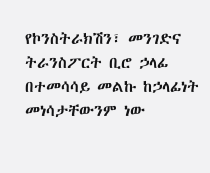የኮንስትራክሽን፣ መንገድና ትራንስፖርት ቢሮ ኃላፊ በተመሳሳይ መልኩ ከኃላፊነት መነሳታቸውንም ነው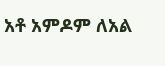አቶ አምዶም ለአል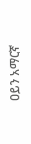ዐይን አማርኛ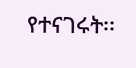የተናገሩት፡፡